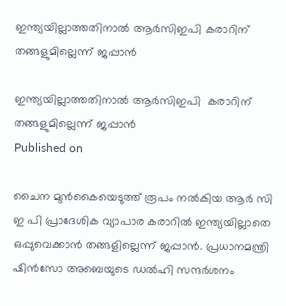ഇന്ത്യയില്ലാത്തതിനാല്‍ ആര്‍സിഇപി കരാറിന് തങ്ങളുമില്ലെന്ന് ജപ്പാന്‍

ഇന്ത്യയില്ലാത്തതിനാല്‍ ആര്‍സിഇപി  കരാറിന് തങ്ങളുമില്ലെന്ന് ജപ്പാന്‍
Published on

ചൈന മുന്‍കൈയെടുത്ത് രൂപം നല്‍കിയ ആര്‍ സി ഇ പി പ്രാദേശിക വ്യാപാര കരാറില്‍ ഇന്ത്യയില്ലാതെ ഒപ്പുവെക്കാന്‍ തങ്ങളില്ലെന്ന് ജപ്പാന്‍. പ്രധാനമന്ത്രി ഷിന്‍സോ അബെയുടെ ഡല്‍ഹി സന്ദര്‍ശനം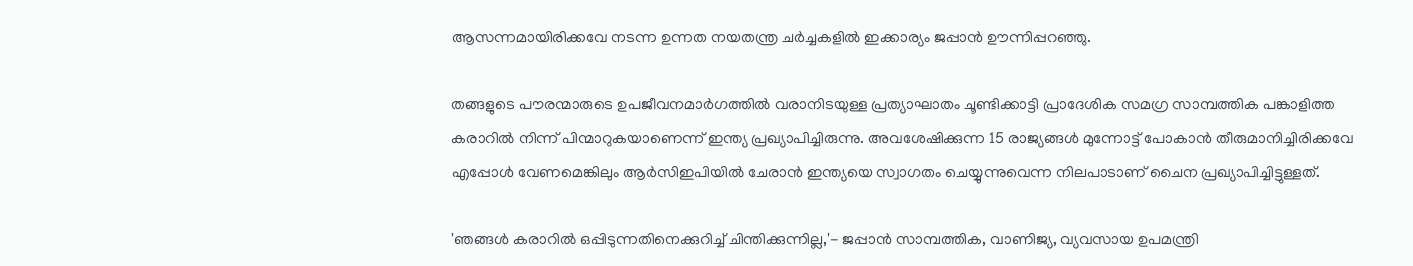ആസന്നമായിരിക്കവേ നടന്ന ഉന്നത നയതന്ത്ര ചര്‍ച്ചകളില്‍ ഇക്കാര്യം ജപ്പാന്‍ ഊന്നിപ്പറഞ്ഞു.

തങ്ങളുടെ പൗരന്മാരുടെ ഉപജീവനമാര്‍ഗത്തില്‍ വരാനിടയുള്ള പ്രത്യാഘാതം ചൂണ്ടിക്കാട്ടി പ്രാദേശിക സമഗ്ര സാമ്പത്തിക പങ്കാളിത്ത കരാറില്‍ നിന്ന് പിന്മാറുകയാണെന്ന് ഇന്ത്യ പ്രഖ്യാപിച്ചിരുന്നു. അവശേഷിക്കുന്ന 15 രാജ്യങ്ങള്‍ മുന്നോട്ട് പോകാന്‍ തീരുമാനിച്ചിരിക്കവേ എപ്പോള്‍ വേണമെങ്കിലും ആര്‍സിഇപിയില്‍ ചേരാന്‍ ഇന്ത്യയെ സ്വാഗതം ചെയ്യുന്നുവെന്ന നിലപാടാണ് ചൈന പ്രഖ്യാപിച്ചിട്ടുള്ളത്.

'ഞങ്ങള്‍ കരാറില്‍ ഒപ്പിടുന്നതിനെക്കുറിച്ച് ചിന്തിക്കുന്നില്ല,'- ജപ്പാന്‍ സാമ്പത്തിക, വാണിജ്യ, വ്യവസായ ഉപമന്ത്രി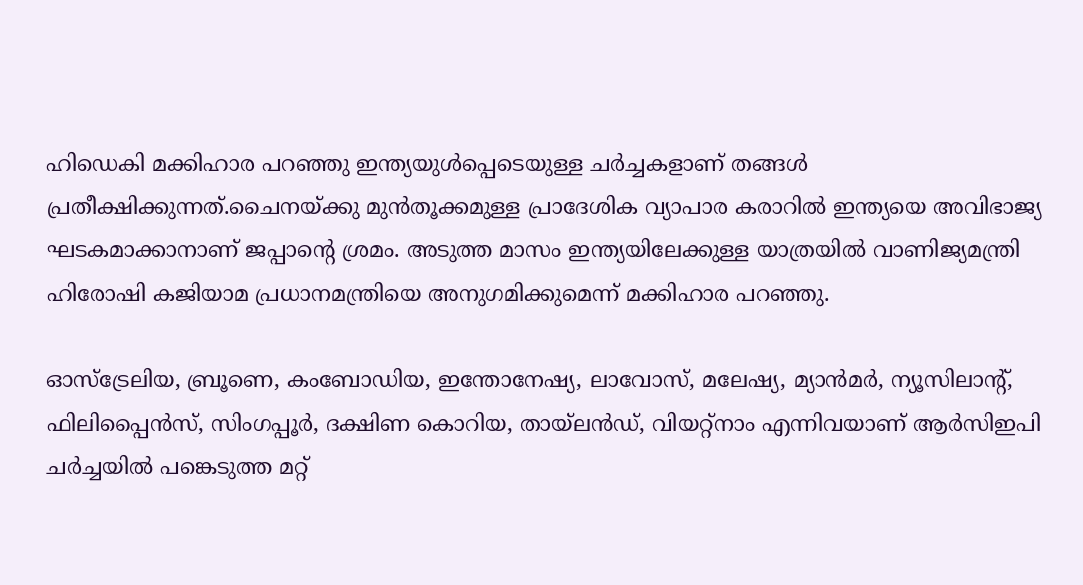ഹിഡെകി മക്കിഹാര പറഞ്ഞു ഇന്ത്യയുള്‍പ്പെടെയുള്ള ചര്‍ച്ചകളാണ് തങ്ങള്‍ പ്രതീക്ഷിക്കുന്നത്.ചൈനയ്ക്കു മുന്‍തൂക്കമുള്ള പ്രാദേശിക വ്യാപാര കരാറില്‍ ഇന്ത്യയെ അവിഭാജ്യ ഘടകമാക്കാനാണ് ജപ്പാന്റെ ശ്രമം. അടുത്ത മാസം ഇന്ത്യയിലേക്കുള്ള യാത്രയില്‍ വാണിജ്യമന്ത്രി ഹിരോഷി കജിയാമ പ്രധാനമന്ത്രിയെ അനുഗമിക്കുമെന്ന് മക്കിഹാര പറഞ്ഞു.

ഓസ്ട്രേലിയ, ബ്രൂണെ, കംബോഡിയ, ഇന്തോനേഷ്യ, ലാവോസ്, മലേഷ്യ, മ്യാന്‍മര്‍, ന്യൂസിലാന്റ്, ഫിലിപ്പൈന്‍സ്, സിംഗപ്പൂര്‍, ദക്ഷിണ കൊറിയ, തായ്‌ലന്‍ഡ്, വിയറ്റ്‌നാം എന്നിവയാണ് ആര്‍സിഇപി ചര്‍ച്ചയില്‍ പങ്കെടുത്ത മറ്റ്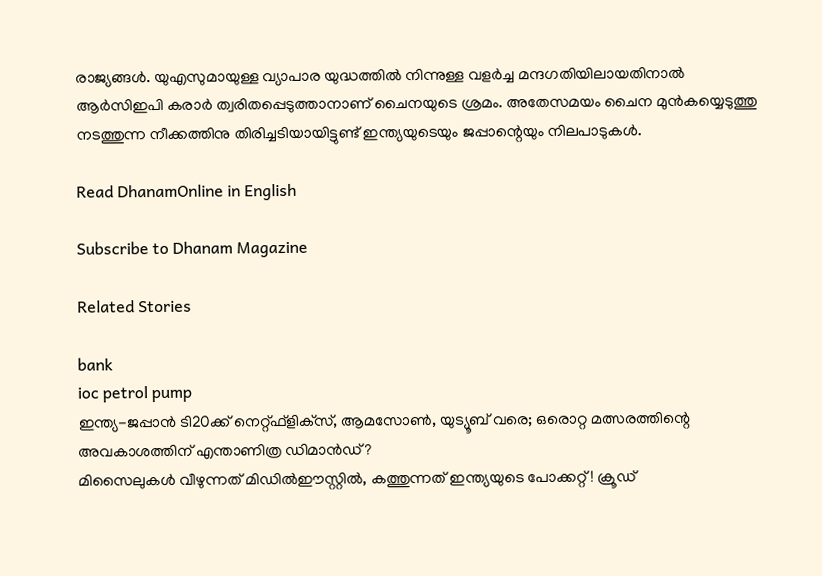രാജ്യങ്ങള്‍. യുഎസുമായുള്ള വ്യാപാര യുദ്ധത്തില്‍ നിന്നുള്ള വളര്‍ച്ച മന്ദഗതിയിലായതിനാല്‍ ആര്‍സിഇപി കരാര്‍ ത്വരിതപ്പെടുത്താനാണ് ചൈനയുടെ ശ്രമം. അതേസമയം ചൈന മുന്‍കയ്യെടുത്തു നടത്തുന്ന നീക്കത്തിനു തിരിച്ചടിയായിട്ടുണ്ട് ഇന്ത്യയുടെയും ജപ്പാന്റെയും നിലപാടുകള്‍.

Read DhanamOnline in English

Subscribe to Dhanam Magazine

Related Stories

bank
ioc petrol pump
ഇന്ത്യ-ജപ്പാന്‍ ടി20ക്ക് നെറ്റ്ഫ്‌ളിക്‌സ്, ആമസോണ്‍, യുട്യൂബ് വരെ; ഒരൊറ്റ മത്സരത്തിന്റെ അവകാശത്തിന് എന്താണിത്ര ഡിമാന്‍ഡ്?
മിസൈലുകള്‍ വീഴുന്നത് മിഡില്‍ഈസ്റ്റില്‍, കത്തുന്നത് ഇന്ത്യയുടെ പോക്കറ്റ്! ക്രൂഡ്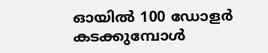ഓയില്‍ 100 ഡോളര്‍ കടക്കുമ്പോള്‍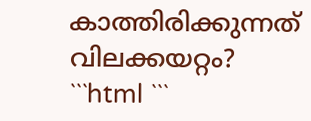കാത്തിരിക്കുന്നത് വിലക്കയറ്റം?
```html ```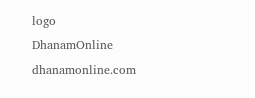logo
DhanamOnline
dhanamonline.com